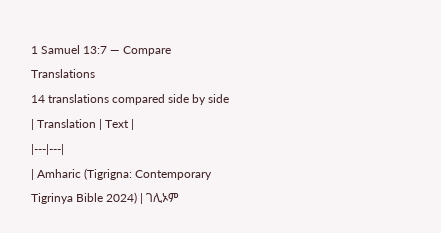1 Samuel 13:7 — Compare Translations
14 translations compared side by side
| Translation | Text |
|---|---|
| Amharic (Tigrigna: Contemporary Tigrinya Bible 2024) | ገሊኦም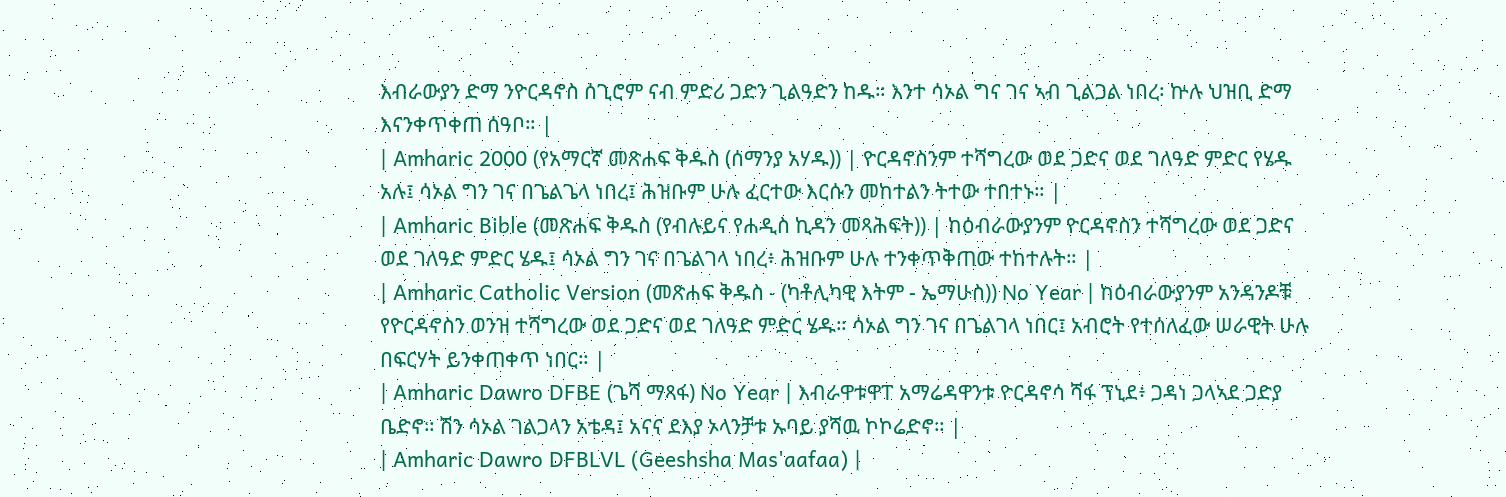እብራውያን ድማ ንዮርዳኖስ ሰጊሮም ናብ ምድሪ ጋድን ጊልዓድን ከዱ። እንተ ሳኦል ግና ገና ኣብ ጊልጋል ነበረ፡ ኵሉ ህዝቢ ድማ እናንቀጥቀጠ ሰዓቦ። |
| Amharic 2000 (የአማርኛ መጽሐፍ ቅዱስ (ሰማንያ አሃዱ)) | ዮርዳኖስንም ተሻግረው ወደ ጋድና ወደ ገለዓድ ምድር የሄዱ አሉ፤ ሳኦል ግን ገና በጌልጌላ ነበረ፤ ሕዝቡም ሁሉ ፈርተው እርሱን መከተልን ትተው ተበተኑ። |
| Amharic Bible (መጽሐፍ ቅዱስ (የብሉይና የሐዲስ ኪዳን መጻሕፍት)) | ከዕብራውያንም ዮርዳኖስን ተሻግረው ወደ ጋድና ወደ ገለዓድ ምድር ሄዱ፤ ሳኦል ግን ገና በጌልገላ ነበረ፥ ሕዝቡም ሁሉ ተንቀጥቅጠው ተከተሉት። |
| Amharic Catholic Version (መጽሐፍ ቅዱስ - (ካቶሊካዊ እትም - ኤማሁስ)) No Year | ከዕብራውያንም አንዳንዶቹ የዮርዳኖስን ወንዝ ተሻግረው ወደ ጋድና ወደ ገለዓድ ምድር ሄዱ። ሳኦል ግን ገና በጌልገላ ነበር፤ አብሮት የተሰለፈው ሠራዊት ሁሉ በፍርሃት ይንቀጠቀጥ ነበር። |
| Amharic Dawro DFBE (ጌሻ ማጻፋ) No Year | እብራዋቱዋፐ አማሬዳዋንቱ ዮርዳኖሳ ሻፋ ፕኒደ፥ ጋዳነ ጋላኣደ ጋድያ ቤድኖ። ሽን ሳኦል ገልጋላን አቴዳ፤ አናና ደእያ ኦላንቻቱ ኡባይ ያሻዉ ኮኮሬድኖ። |
| Amharic Dawro DFBLVL (Geeshsha Mas'aafaa) |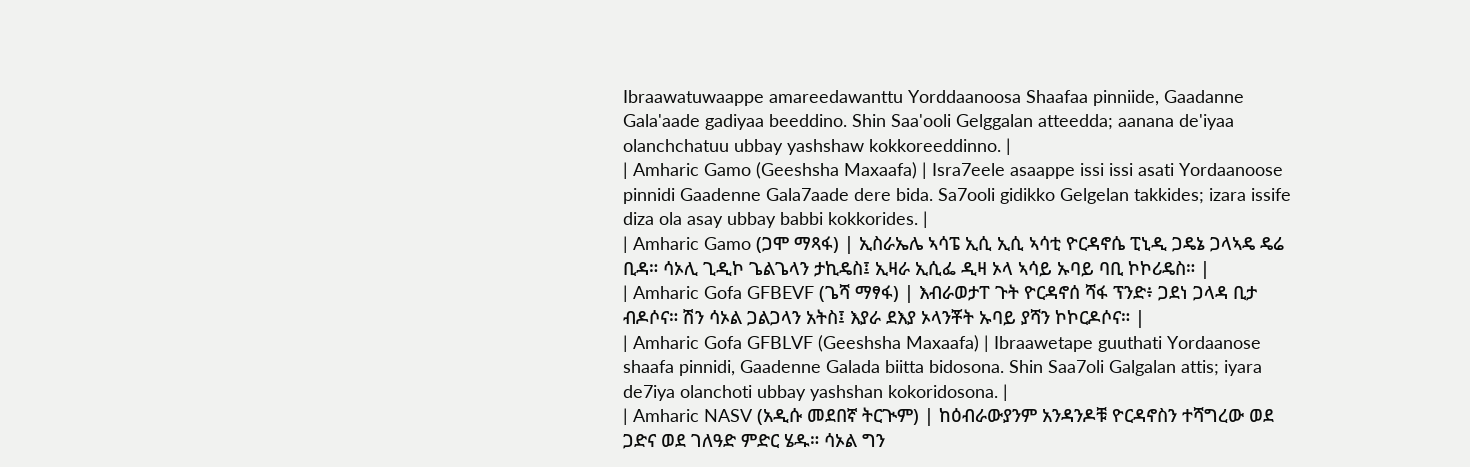Ibraawatuwaappe amareedawanttu Yorddaanoosa Shaafaa pinniide, Gaadanne Gala'aade gadiyaa beeddino. Shin Saa'ooli Gelggalan atteedda; aanana de'iyaa olanchchatuu ubbay yashshaw kokkoreeddinno. |
| Amharic Gamo (Geeshsha Maxaafa) | Isra7eele asaappe issi issi asati Yordaanoose pinnidi Gaadenne Gala7aade dere bida. Sa7ooli gidikko Gelgelan takkides; izara issife diza ola asay ubbay babbi kokkorides. |
| Amharic Gamo (ጋሞ ማጻፋ) | ኢስራኤሌ ኣሳፔ ኢሲ ኢሲ ኣሳቲ ዮርዳኖሴ ፒኒዲ ጋዴኔ ጋላኣዴ ዴሬ ቢዳ። ሳኦሊ ጊዲኮ ጌልጌላን ታኪዴስ፤ ኢዛራ ኢሲፌ ዲዛ ኦላ ኣሳይ ኡባይ ባቢ ኮኮሪዴስ። |
| Amharic Gofa GFBEVF (ጌሻ ማፃፋ) | እብራወታፐ ጉት ዮርዳኖሰ ሻፋ ፕንድ፥ ጋደነ ጋላዳ ቢታ ብዶሶና። ሽን ሳኦል ጋልጋላን አትስ፤ እያራ ደእያ ኦላንቾት ኡባይ ያሻን ኮኮርዶሶና። |
| Amharic Gofa GFBLVF (Geeshsha Maxaafa) | Ibraawetape guuthati Yordaanose shaafa pinnidi, Gaadenne Galada biitta bidosona. Shin Saa7oli Galgalan attis; iyara de7iya olanchoti ubbay yashshan kokoridosona. |
| Amharic NASV (አዲሱ መደበኛ ትርጒም) | ከዕብራውያንም አንዳንዶቹ ዮርዳኖስን ተሻግረው ወደ ጋድና ወደ ገለዓድ ምድር ሄዱ። ሳኦል ግን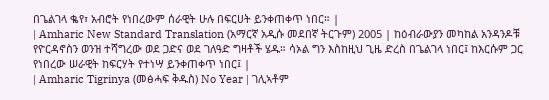በጌልገላ ቈየ፣ አብሮት የነበረውም ሰራዊት ሁሉ በፍርሀት ይንቀጠቀጥ ነበር። |
| Amharic New Standard Translation (አማርኛ አዲሱ መደበኛ ትርጉም) 2005 | ከዕብራውያን መካከል አንዳንዶቹ የዮርዳኖስን ወንዝ ተሻግረው ወደ ጋድና ወደ ገለዓድ ግዛቶች ሄዱ። ሳኦል ግን እስከዚህ ጊዜ ድረስ በጌልገላ ነበር፤ ከእርሱም ጋር የነበረው ሠራዊት ከፍርሃት የተነሣ ይንቀጠቀጥ ነበር፤ |
| Amharic Tigrinya (መፅሓፍ ቅዱስ) No Year | ገሊኣቶም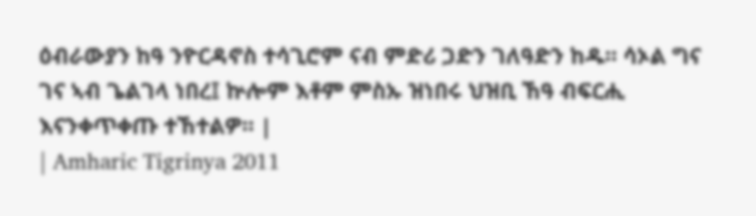ዕብራውያን ከዓ ንዮርዳኖስ ተሳጊሮም ናብ ምድሪ ጋድን ገለዓድን ከዱ። ሳኦል ግና ገና ኣብ ጌልገላ ነበረ፤ ኵሎም እቶም ምስኡ ዝነበሩ ህዝቢ ኸዓ ብፍርሒ እናንቀጥቀጡ ተኸተልዎ። |
| Amharic Tigrinya 2011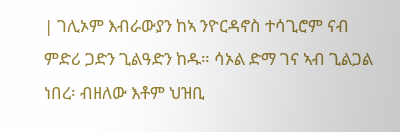| ገሊኦም እብራውያን ከኣ ንዮርዳኖስ ተሳጊሮም ናብ ምድሪ ጋድን ጊልዓድን ከዱ። ሳኦል ድማ ገና ኣብ ጊልጋል ነበረ፡ ብዘለው እቶም ህዝቢ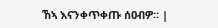ኸኣ እናንቀጥቀጡ ሰዐብዎ። |